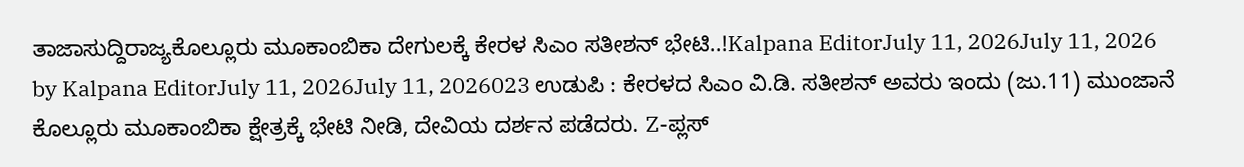ತಾಜಾಸುದ್ದಿರಾಜ್ಯಕೊಲ್ಲೂರು ಮೂಕಾಂಬಿಕಾ ದೇಗುಲಕ್ಕೆ ಕೇರಳ ಸಿಎಂ ಸತೀಶನ್ ಭೇಟಿ..!Kalpana EditorJuly 11, 2026July 11, 2026 by Kalpana EditorJuly 11, 2026July 11, 2026023 ಉಡುಪಿ : ಕೇರಳದ ಸಿಎಂ ವಿ.ಡಿ. ಸತೀಶನ್ ಅವರು ಇಂದು (ಜು.11) ಮುಂಜಾನೆ ಕೊಲ್ಲೂರು ಮೂಕಾಂಬಿಕಾ ಕ್ಷೇತ್ರಕ್ಕೆ ಭೇಟಿ ನೀಡಿ, ದೇವಿಯ ದರ್ಶನ ಪಡೆದರು. Z-ಪ್ಲಸ್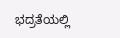ಭದ್ರತೆಯಲ್ಲಿ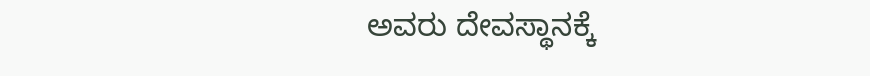ಅವರು ದೇವಸ್ಥಾನಕ್ಕೆ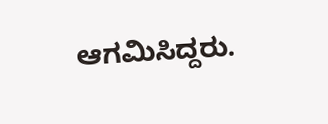ಆಗಮಿಸಿದ್ದರು.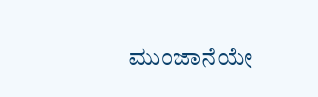ಮುಂಜಾನೆಯೇ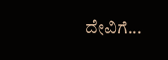ದೇವಿಗೆ...